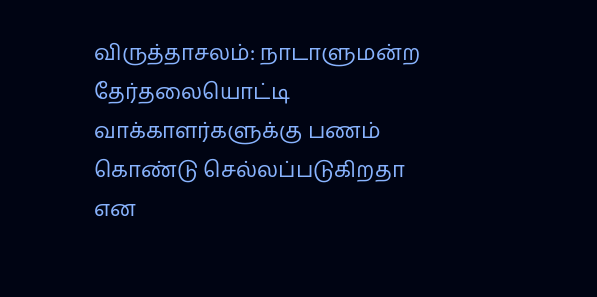விருத்தாசலம்: நாடாளுமன்ற தேர்தலையொட்டி வாக்காளர்களுக்கு பணம் கொண்டு செல்லப்படுகிறதா என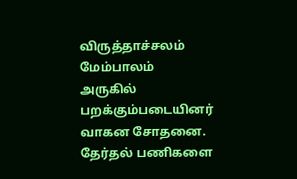விருத்தாச்சலம் மேம்பாலம் அருகில் பறக்கும்படையினர் வாகன சோதனை.
தேர்தல் பணிகளை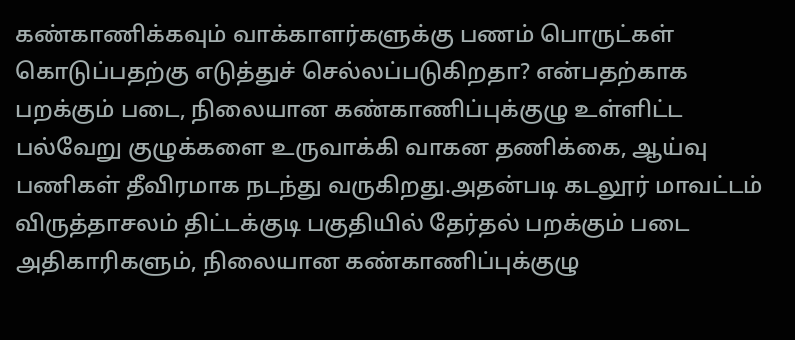கண்காணிக்கவும் வாக்காளர்களுக்கு பணம் பொருட்கள் கொடுப்பதற்கு எடுத்துச் செல்லப்படுகிறதா? என்பதற்காக பறக்கும் படை, நிலையான கண்காணிப்புக்குழு உள்ளிட்ட பல்வேறு குழுக்களை உருவாக்கி வாகன தணிக்கை, ஆய்வு பணிகள் தீவிரமாக நடந்து வருகிறது.அதன்படி கடலூர் மாவட்டம் விருத்தாசலம் திட்டக்குடி பகுதியில் தேர்தல் பறக்கும் படை அதிகாரிகளும், நிலையான கண்காணிப்புக்குழு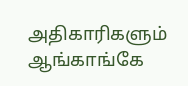அதிகாரிகளும் ஆங்காங்கே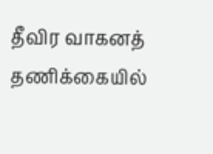தீவிர வாகனத் தணிக்கையில்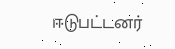ஈடுபட்டனர்